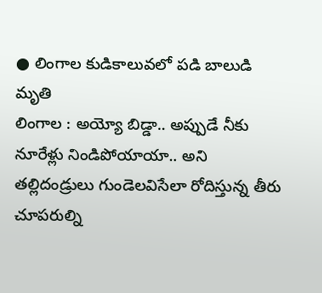● లింగాల కుడికాలువలో పడి బాలుడి మృతి
లింగాల : అయ్యో బిడ్డా.. అప్పుడే నీకు నూరేళ్లు నిండిపోయాయా.. అని తల్లిదండ్రులు గుండెలవిసేలా రోదిస్తున్న తీరు చూపరుల్ని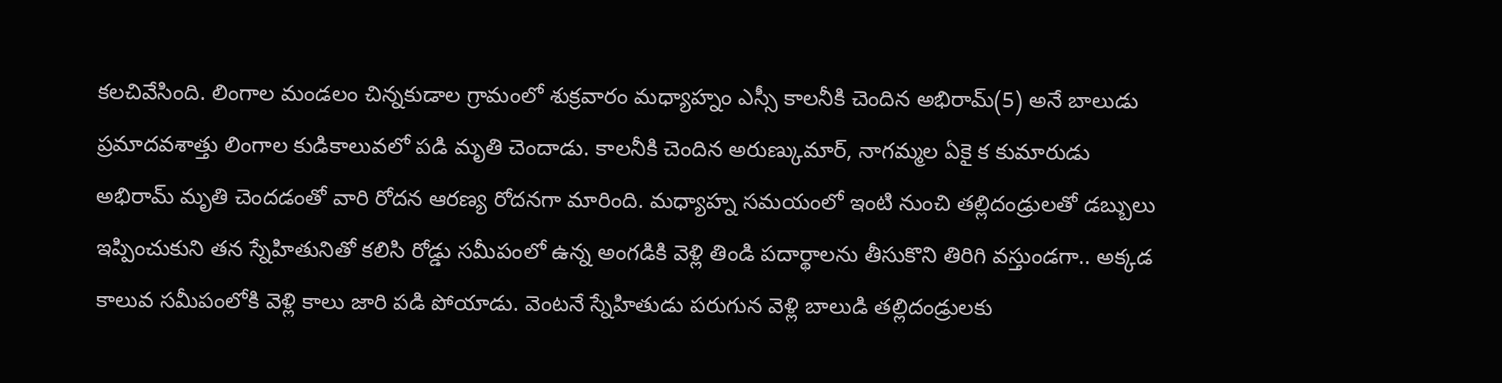కలచివేసింది. లింగాల మండలం చిన్నకుడాల గ్రామంలో శుక్రవారం మధ్యాహ్నం ఎస్సీ కాలనీకి చెందిన అభిరామ్(5) అనే బాలుడు ప్రమాదవశాత్తు లింగాల కుడికాలువలో పడి మృతి చెందాడు. కాలనీకి చెందిన అరుణ్కుమార్, నాగమ్మల ఏకై క కుమారుడు అభిరామ్ మృతి చెందడంతో వారి రోదన ఆరణ్య రోదనగా మారింది. మధ్యాహ్న సమయంలో ఇంటి నుంచి తల్లిదండ్రులతో డబ్బులు ఇప్పించుకుని తన స్నేహితునితో కలిసి రోడ్డు సమీపంలో ఉన్న అంగడికి వెళ్లి తిండి పదార్థాలను తీసుకొని తిరిగి వస్తుండగా.. అక్కడ కాలువ సమీపంలోకి వెళ్లి కాలు జారి పడి పోయాడు. వెంటనే స్నేహితుడు పరుగున వెళ్లి బాలుడి తల్లిదండ్రులకు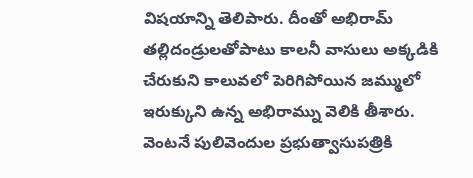విషయాన్ని తెలిపారు. దీంతో అభిరామ్ తల్లిదండ్రులతోపాటు కాలనీ వాసులు అక్కడికి చేరుకుని కాలువలో పెరిగిపోయిన జమ్ములో ఇరుక్కుని ఉన్న అభిరామ్ను వెలికి తీశారు. వెంటనే పులివెందుల ప్రభుత్వాసుపత్రికి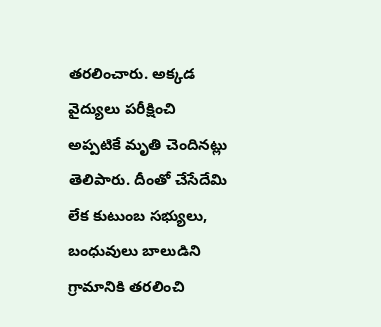తరలించారు. అక్కడ వైద్యులు పరీక్షించి అప్పటికే మృతి చెందినట్లు తెలిపారు. దీంతో చేసేదేమి లేక కుటుంబ సభ్యులు, బంధువులు బాలుడిని గ్రామానికి తరలించి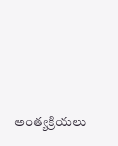అంత్యక్రియలు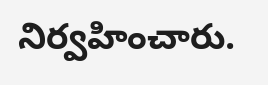నిర్వహించారు.